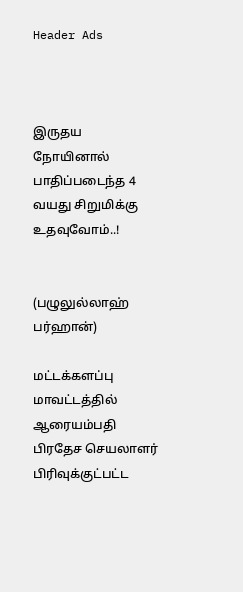Header Ads



இருதய நோயினால் பாதிப்படைந்த 4 வயது சிறுமிக்கு உதவுவோம்..!


(பழுலுல்லாஹ் பர்ஹான்)

மட்டக்களப்பு மாவட்டத்தில் ஆரையம்பதி பிரதேச செயலாளர் பிரிவுக்குட்பட்ட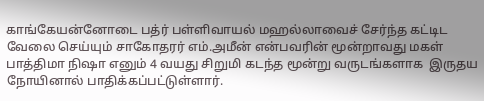காங்கேயன்னோடை பத்ர் பள்ளிவாயல் மஹல்லாவைச் சேர்ந்த கட்டிட  வேலை செய்யும் சாகோதரர் எம்.அமீன் என்பவரின் மூன்றாவது மகள் பாத்திமா நிஷா எனும் 4 வயது சிறுமி கடந்த மூன்று வருடங்களாக  இருதய நோயினால் பாதிக்கப்பட்டுள்ளார்.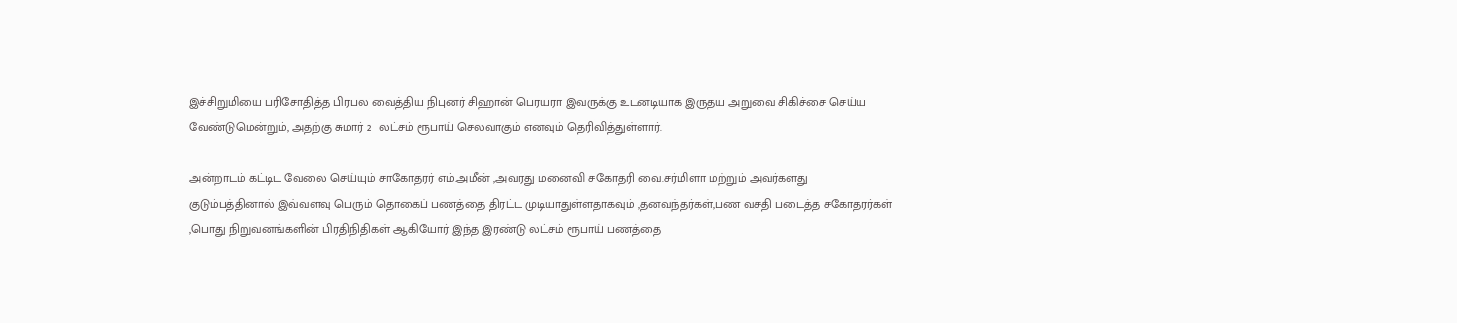இச்சிறுமியை பரிசோதித்த பிரபல வைத்திய நிபுனர் சிஹான் பெரயரா இவருக்கு உடனடியாக இருதய அறுவை சிகிச்சை செய்ய வேண்டுமென்றும், அதற்கு சுமார் 2  லட்சம் ரூபாய் செலவாகும் எனவும் தெரிவித்துள்ளார்.

அன்றாடம் கட்டிட வேலை செய்யும் சாகோதரர் எம்.அமீன் ,அவரது மனைவி சகோதரி வை.சர்மிளா மற்றும் அவர்களது குடும்பத்தினால் இவ்வளவு பெரும் தொகைப் பணத்தை திரட்ட முடியாதுள்ளதாகவும் ,தனவந்தர்கள்,பண வசதி படைத்த சகோதரர்கள் ,பொது நிறுவனங்களின் பிரதிநிதிகள் ஆகியோர் இந்த இரண்டு லட்சம் ரூபாய் பணத்தை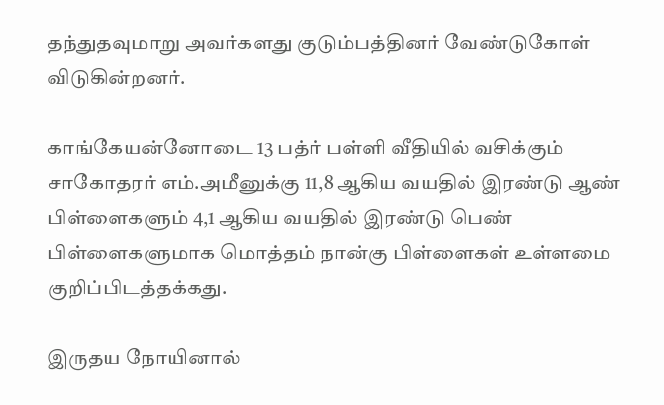தந்துதவுமாறு அவர்களது குடும்பத்தினர் வேண்டுகோள் விடுகின்றனர்.

காங்கேயன்னோடை 13 பத்ர் பள்ளி வீதியில் வசிக்கும் சாகோதரர் எம்.அமீனுக்கு 11,8 ஆகிய வயதில் இரண்டு ஆண் பிள்ளைகளும் 4,1 ஆகிய வயதில் இரண்டு பெண் பிள்ளைகளுமாக மொத்தம் நான்கு பிள்ளைகள் உள்ளமை குறிப்பிடத்தக்கது.

இருதய நோயினால்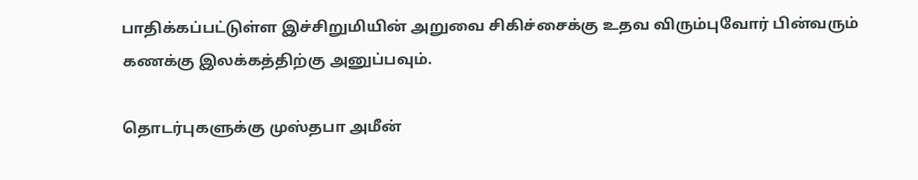பாதிக்கப்பட்டுள்ள இச்சிறுமியின் அறுவை சிகிச்சைக்கு உதவ விரும்புவோர் பின்வரும் கணக்கு இலக்கத்திற்கு அனுப்பவும்.

தொடர்புகளுக்கு முஸ்தபா அமீன்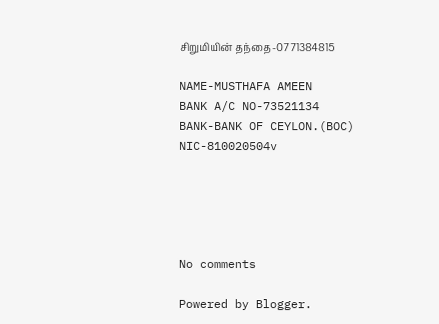சிறுமியின் தந்தை-0771384815

NAME-MUSTHAFA AMEEN
BANK A/C NO-73521134
BANK-BANK OF CEYLON.(BOC)
NIC-810020504v





No comments

Powered by Blogger.